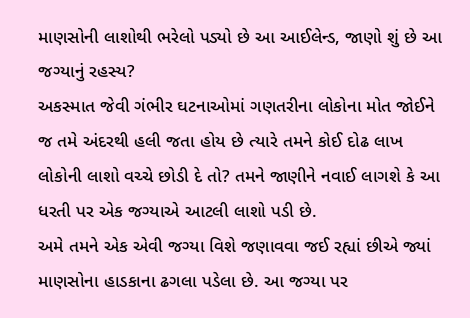માણસોની લાશોથી ભરેલો પડ્યો છે આ આઈલેન્ડ, જાણો શું છે આ જગ્યાનું રહસ્ય?
અકસ્માત જેવી ગંભીર ઘટનાઓમાં ગણતરીના લોકોના મોત જોઈને જ તમે અંદરથી હલી જતા હોય છે ત્યારે તમને કોઈ દોઢ લાખ લોકોની લાશો વચ્ચે છોડી દે તો? તમને જાણીને નવાઈ લાગશે કે આ ધરતી પર એક જગ્યાએ આટલી લાશો પડી છે.
અમે તમને એક એવી જગ્યા વિશે જણાવવા જઈ રહ્યાં છીએ જ્યાં માણસોના હાડકાના ઢગલા પડેલા છે. આ જગ્યા પર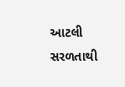આટલી સરળતાથી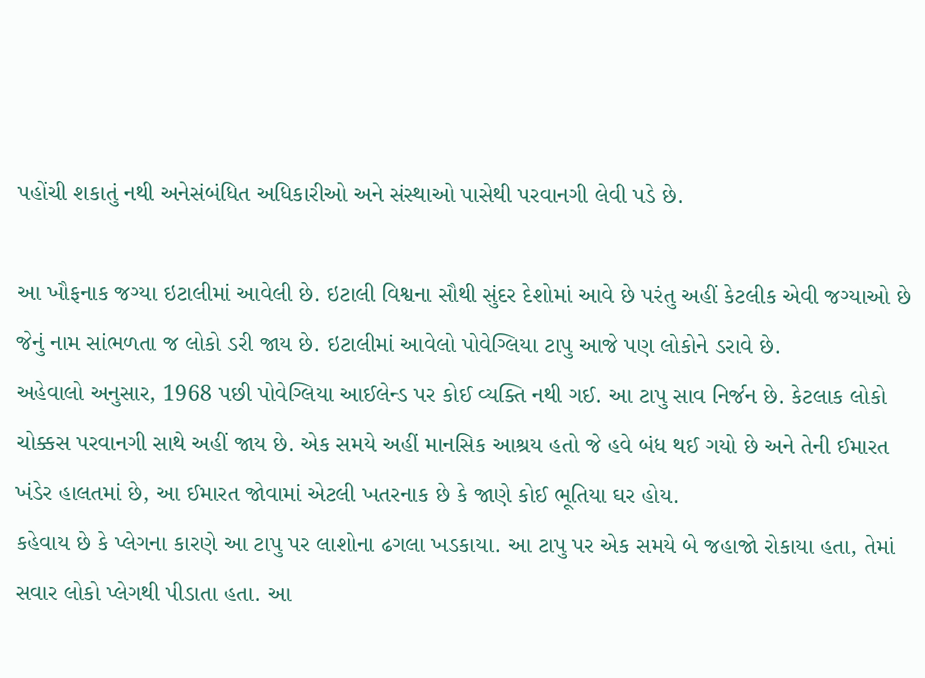પહોંચી શકાતું નથી અનેસંબંધિત અધિકારીઓ અને સંસ્થાઓ પાસેથી પરવાનગી લેવી પડે છે.

આ ખૌફનાક જગ્યા ઇટાલીમાં આવેલી છે. ઇટાલી વિશ્વના સૌથી સુંદર દેશોમાં આવે છે પરંતુ અહીં કેટલીક એવી જગ્યાઓ છે જેનું નામ સાંભળતા જ લોકો ડરી જાય છે. ઇટાલીમાં આવેલો પોવેગ્લિયા ટાપુ આજે પણ લોકોને ડરાવે છે.
અહેવાલો અનુસાર, 1968 પછી પોવેગ્લિયા આઈલેન્ડ પર કોઈ વ્યક્તિ નથી ગઈ. આ ટાપુ સાવ નિર્જન છે. કેટલાક લોકો ચોક્કસ પરવાનગી સાથે અહીં જાય છે. એક સમયે અહીં માનસિક આશ્રય હતો જે હવે બંધ થઈ ગયો છે અને તેની ઈમારત ખંડેર હાલતમાં છે, આ ઈમારત જોવામાં એટલી ખતરનાક છે કે જાણે કોઈ ભૂતિયા ઘર હોય.
કહેવાય છે કે પ્લેગના કારણે આ ટાપુ પર લાશોના ઢગલા ખડકાયા. આ ટાપુ પર એક સમયે બે જહાજો રોકાયા હતા, તેમાં સવાર લોકો પ્લેગથી પીડાતા હતા. આ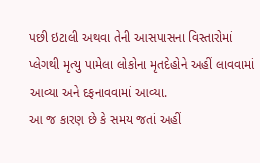પછી ઇટાલી અથવા તેની આસપાસના વિસ્તારોમાં પ્લેગથી મૃત્યુ પામેલા લોકોના મૃતદેહોને અહીં લાવવામાં આવ્યા અને દફનાવવામાં આવ્યા.
આ જ કારણ છે કે સમય જતાં અહીં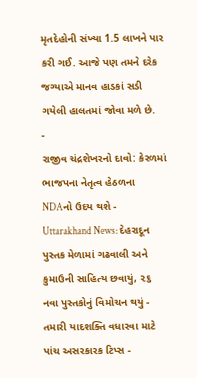મૃતદેહોની સંખ્યા 1.5 લાખને પાર કરી ગઈ. આજે પણ તમને દરેક જગ્યાએ માનવ હાડકાં સડી ગયેલી હાલતમાં જોવા મળે છે.
-
રાજીવ ચંદ્રશેખરનો દાવો: કેરળમાં ભાજપના નેતૃત્વ હેઠળના NDAનો ઉદય થશે -
Uttarakhand News: દેહરાદૂન પુસ્તક મેળામાં ગઢવાલી અને કુમાઉની સાહિત્ય છવાયું, ૨૬ નવા પુસ્તકોનું વિમોચન થયું -
તમારી યાદશક્તિ વધારવા માટે પાંચ અસરકારક ટિપ્સ -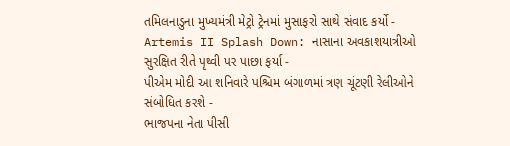તમિલનાડુના મુખ્યમંત્રી મેટ્રો ટ્રેનમાં મુસાફરો સાથે સંવાદ કર્યો -
Artemis II Splash Down: નાસાના અવકાશયાત્રીઓ સુરક્ષિત રીતે પૃથ્વી પર પાછા ફર્યા -
પીએમ મોદી આ શનિવારે પશ્ચિમ બંગાળમાં ત્રણ ચૂંટણી રેલીઓને સંબોધિત કરશે -
ભાજપના નેતા પીસી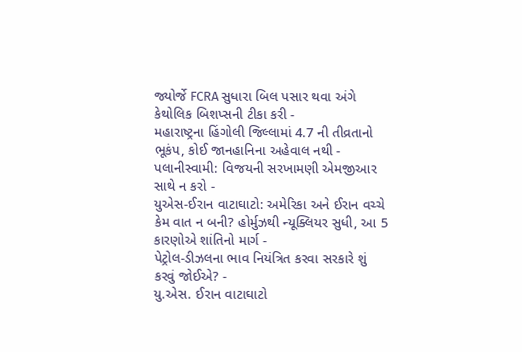જ્યોર્જે FCRA સુધારા બિલ પસાર થવા અંગે કેથોલિક બિશપ્સની ટીકા કરી -
મહારાષ્ટ્રના હિંગોલી જિલ્લામાં 4.7 ની તીવ્રતાનો ભૂકંપ, કોઈ જાનહાનિના અહેવાલ નથી -
પલાનીસ્વામી: વિજયની સરખામણી એમજીઆર સાથે ન કરો -
યુએસ-ઈરાન વાટાઘાટો: અમેરિકા અને ઈરાન વચ્ચે કેમ વાત ન બની? હોર્મુઝથી ન્યૂક્લિયર સુધી, આ 5 કારણોએ શાંતિનો માર્ગ -
પેટ્રોલ-ડીઝલના ભાવ નિયંત્રિત કરવા સરકારે શું કરવું જોઈએ? -
યુ.એસ. ઈરાન વાટાઘાટો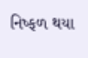નિષ્ફળ થયા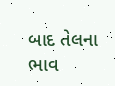બાદ તેલના ભાવ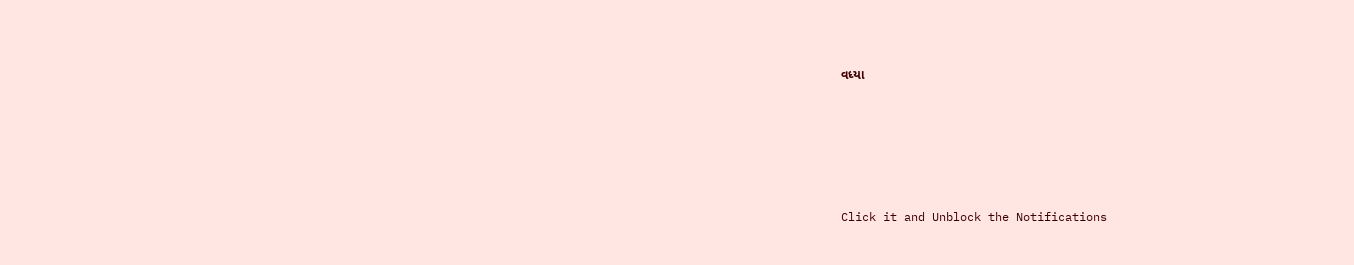વધ્યા






Click it and Unblock the Notifications